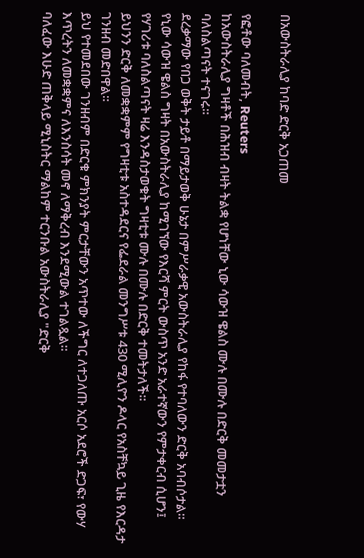በአውስትራሊያ ከባድ ድርቅ አጋጠመ

የፎቶው ባለመብት, Reuters
ከአውስትራሊያ ግዛቶች በሕዝብ ብዛት ትልቋ የሆነቸው ኒው ሳውዝ ዌልስ ሙሉ በሙሉ በድርቅ መመታቷን ባለስልጣናት ተናገሩ።
ደረቃማው የበጋ ወቅት ታይቶ በማይታወቅ ሁኔታ በምሥራቃዊ አውስትራሊያ የከፋ የተባለውን ድርቅ አባብሶታል።
የኒው ሳውዝ ዌልስ ግዛት በአውስትራሊያ ከሚገኘው የእርሻ ምርት ውስጥ አንድ አራተኛውን የምታቀርብ ሲሆን፤ የሃገሪቱ ባለስልጣናት ዛሬ እንዳስታወቁት ግዛቲቱ ሙሉ በሙሉ በድርቅ ተመትታለች።
ይህንን ድርቅ ለመቋቋምም የግዛቲቱ አስተዳደርና የፌደራል መንግሥቱ 430 ሚሊዮን ዶላር የአስቸኳይ ጊዜ የእርዳታ ገንዘብ መድበዋል።
ይህ የተመደበው ገንዘብም በድርቁ ምክንያት ምርታቸውን አጥተው ለችግር ለተጋለጡ አርሶ አደሮች ድጋፍ፣ የውሃ እጥረትን ለመቋቋምና ለእንስሳት መኖ ለማቅረብ እንደሚውል ተገልጿል።
ባለፈው እሁድ ጠቅላይ ሚኒስትር ማልከም ተርንቡል አውስትራሊያ "ድርቅ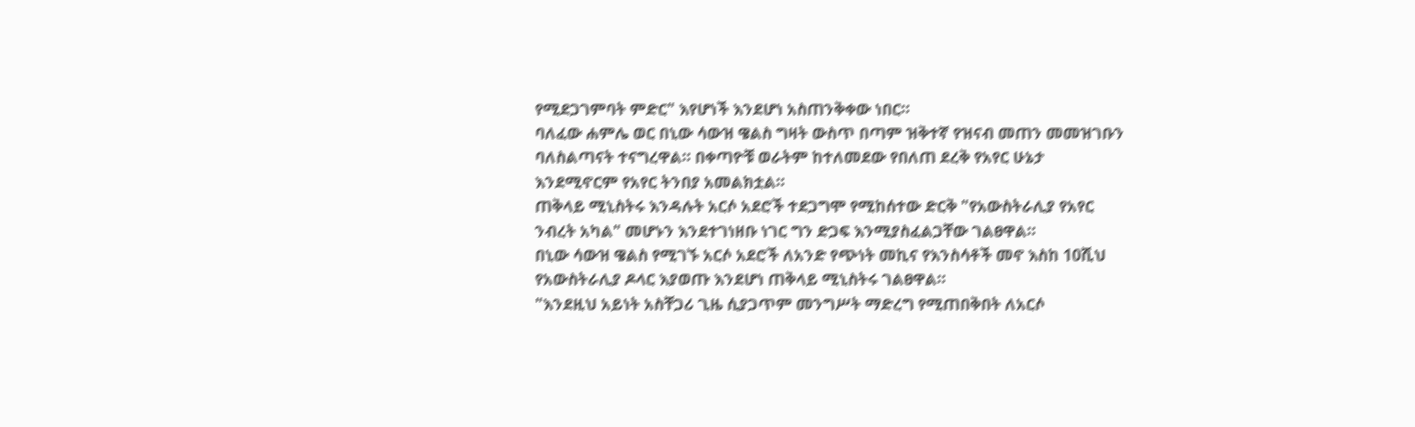የሚደጋገምባት ምድር" እየሆነች እንደሆነ አስጠንቅቀው ነበር።
ባለፈው ሐምሌ ወር በኒው ሳውዝ ዌልስ ግዛት ውስጥ በጣም ዝቅተኛ የዝናብ መጠን መመዝገቡን ባለስልጣናት ተናግረዋል። በቀጣዮቹ ወራትም ከተለመደው የበለጠ ደረቅ የአየር ሁኔታ እንደሚኖርም የአየር ትንበያ አመልክቷል።
ጠቅላይ ሚኒስትሩ እንዳሉት አርሶ አደሮች ተደጋግሞ የሚከሰተው ድርቅ "የአውስትራሊያ የአየር ንብረት አካል" መሆኑን እንደተገነዘቡ ነገር ግን ድጋፍ እንሚያስፈልጋቸው ገልፀዋል።
በኒው ሳውዝ ዌልስ የሚገኙ አርሶ አደሮች ለአንድ የጭነት መኪና የእንስሳቶች መኖ እስከ 10ሺህ የአውስትራሊያ ዶላር እያወጡ እንደሆነ ጠቅላይ ሚኒስትሩ ገልፀዋል።
"እንደዚህ አይነት አስቸጋሪ ጊዜ ሲያጋጥም መንግሥት ማድረግ የሚጠበቅበት ለአርሶ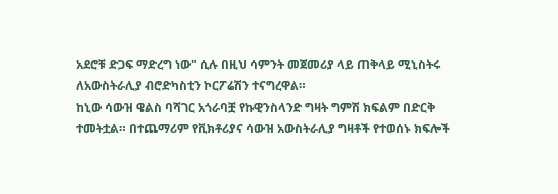አደሮቹ ድጋፍ ማድረግ ነው" ሲሉ በዚህ ሳምንት መጀመሪያ ላይ ጠቅላይ ሚኒስትሩ ለአውስትራሊያ ብሮድካስቲን ኮርፖሬሽን ተናግረዋል።
ከኒው ሳውዝ ዌልስ ባሻገር አጎራባቿ የኩዊንስላንድ ግዛት ግምሽ ክፍልም በድርቅ ተመትቷል። በተጨማሪም የቪክቶሪያና ሳውዝ አውስትራሊያ ግዛቶች የተወሰኑ ክፍሎች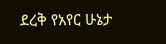ደረቅ የአየር ሁኔታ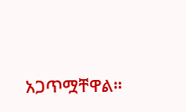አጋጥሟቸዋል።